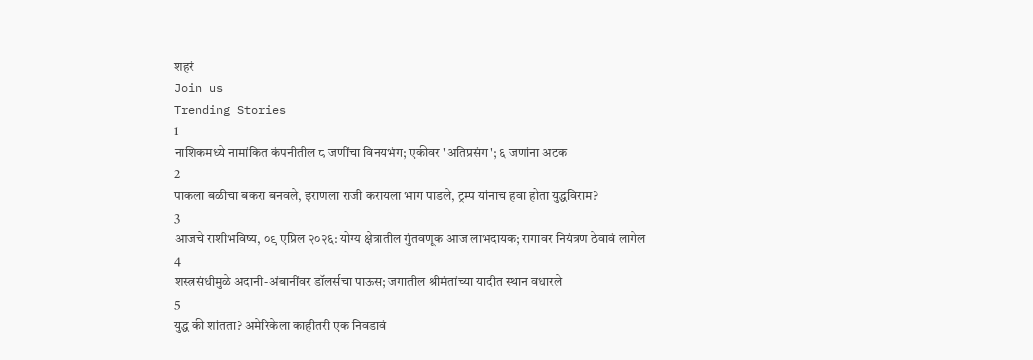शहरं
Join us
Trending Stories
1
नाशिकमध्ये नामांकित कंपनीतील ८ जणींचा विनयभंग; एकीवर 'अतिप्रसंग'; ६ जणांना अटक
2
पाकला बळीचा बकरा बनवले, इराणला राजी करायला भाग पाडले, ट्रम्प यांनाच हवा होता युद्धविराम?
3
आजचे राशीभविष्य, ०९ एप्रिल २०२६: योग्य क्षेत्रातील गुंतवणूक आज लाभदायक; रागावर नियंत्रण ठेवावं लागेल
4
शस्त्रसंधीमुळे अदानी-अंबानींवर डॉलर्सचा पाऊस; जगातील श्रीमंतांच्या यादीत स्थान वधारले
5
युद्ध की शांतता? अमेरिकेला काहीतरी एक निवडावं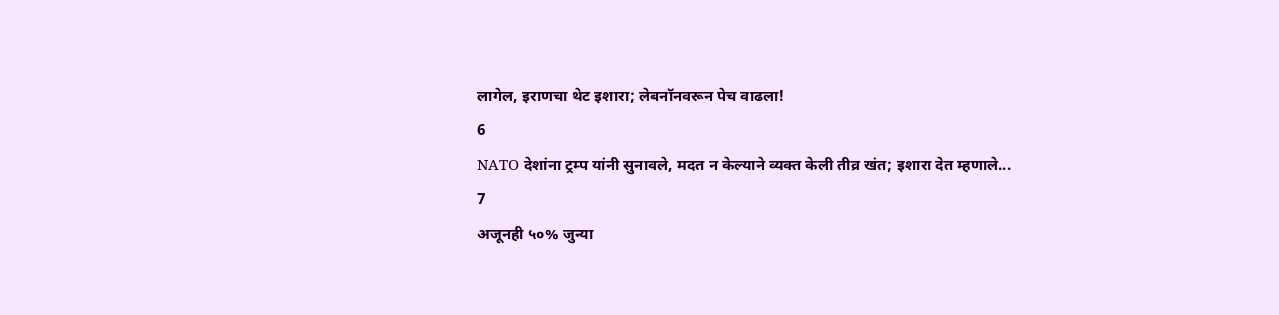लागेल, इराणचा थेट इशारा; लेबनॉनवरून पेच वाढला!
6
NATO देशांना ट्रम्प यांनी सुनावले, मदत न केल्याने व्यक्त केली तीव्र खंत; इशारा देत म्हणाले...
7
अजूनही ५०% जुन्या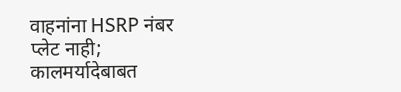वाहनांना HSRP नंबर प्लेट नाही; कालमर्यादेबाबत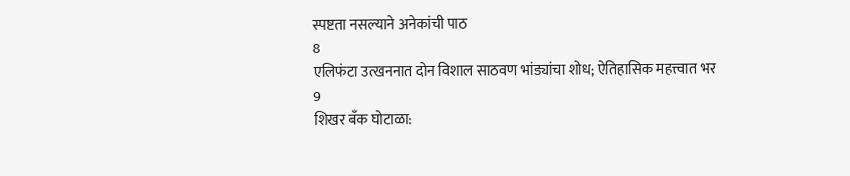स्पष्टता नसल्याने अनेकांची पाठ
8
एलिफंटा उत्खननात दोन विशाल साठवण भांड्यांचा शोध; ऐतिहासिक महत्त्वात भर
9
शिखर बँक घोटाळा: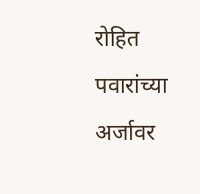रोहित पवारांच्या अर्जावर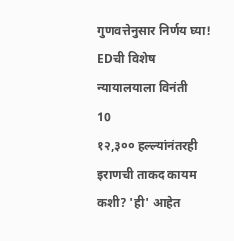गुणवत्तेनुसार निर्णय घ्या! EDची विशेष न्यायालयाला विनंती
10
१२,३०० हल्ल्यांनंतरही इराणची ताकद कायम कशी? 'ही' आहेत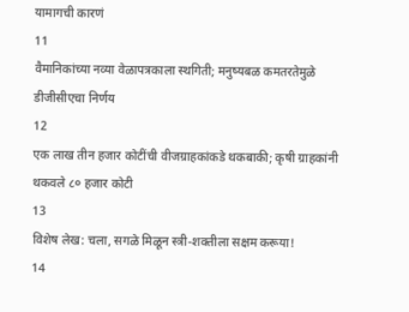यामागची कारणं
11
वैमानिकांच्या नव्या वेळापत्रकाला स्थगिती; मनुष्यबळ कमतरतेमुळे डीजीसीएचा निर्णय
12
एक लाख तीन हजार कोटींची वीजग्राहकांकडे थकबाकी; कृषी ग्राहकांनी थकवले ८० हजार कोटी
13
विशेष लेख: चला, सगळे मिळून स्त्री-शक्तीला सक्षम करूया!
14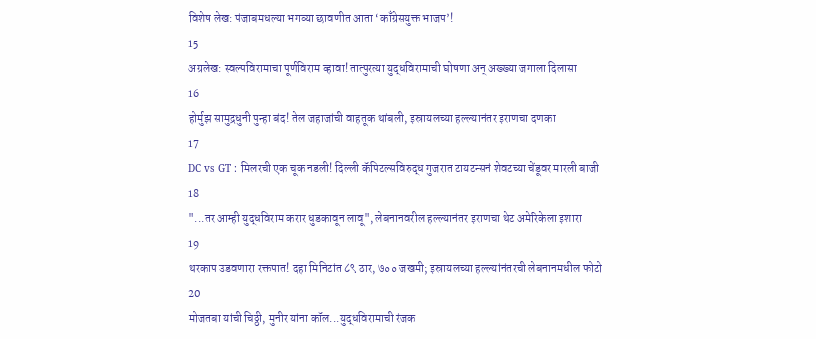विशेष लेख: पंजाबमधल्या भगव्या छावणीत आता ‘काँग्रेसयुक्त भाजप’!
15
अग्रलेख: स्वल्पविरामाचा पूर्णविराम व्हावा! तात्पुरत्या युद्धविरामाची घोषणा अन् अख्ख्या जगाला दिलासा
16
होर्मुझ सामुद्रधुनी पुन्हा बंद! तेल जहाजांची वाहतूक थांबली, इस्रायलच्या हल्ल्यानंतर इराणचा दणका
17
DC vs GT : मिलरची एक चूक नडली! दिल्ली कॅपिटल्सविरुद्ध गुजरात टायटन्सनं शेवटच्या चेंडूवर मारली बाजी
18
"...तर आम्ही युद्धविराम करार धुडकावून लावू", लेबनानवरील हल्ल्यानंतर इराणचा थेट अमेरिकेला इशारा
19
थरकाप उडवणारा रक्तपात! दहा मिनिटांत ८९ ठार, ७०० जखमी; इस्रायलच्या हल्ल्यांनंतरची लेबनानमधील फोटो
20
मोजतबा यांची चिठ्ठी, मुनीर यांना कॉल...युद्धविरामाची रंजक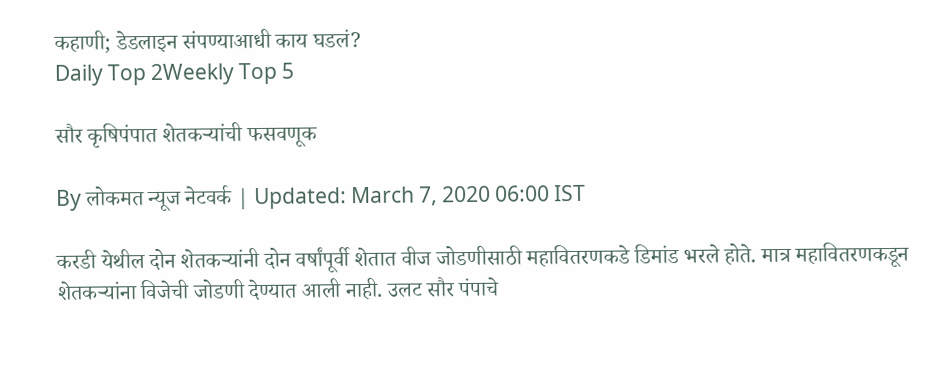कहाणी; डेडलाइन संपण्याआधी काय घडलं?
Daily Top 2Weekly Top 5

सौर कृषिपंपात शेतकऱ्यांची फसवणूक

By लोकमत न्यूज नेटवर्क | Updated: March 7, 2020 06:00 IST

करडी येथील दोन शेतकऱ्यांनी दोन वर्षांपूर्वी शेतात वीज जोडणीसाठी महावितरणकडे डिमांड भरले होते. मात्र महावितरणकडून शेतकऱ्यांना विजेची जोडणी देण्यात आली नाही. उलट सौर पंपाचे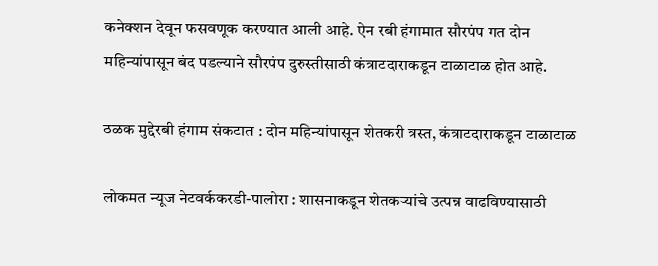कनेक्शन देवून फसवणूक करण्यात आली आहे. ऐन रबी हंगामात सौरपंप गत दोन महिन्यांपासून बंद पडल्याने सौरपंप दुरुस्तीसाठी कंत्राटदाराकडून टाळाटाळ होत आहे.

ठळक मुद्देरबी हंगाम संकटात : दोन महिन्यांपासून शेतकरी त्रस्त, कंत्राटदाराकडून टाळाटाळ

लोकमत न्यूज नेटवर्ककरडी-पालोरा : शासनाकडून शेतकऱ्यांचे उत्पन्न वाढविण्यासाठी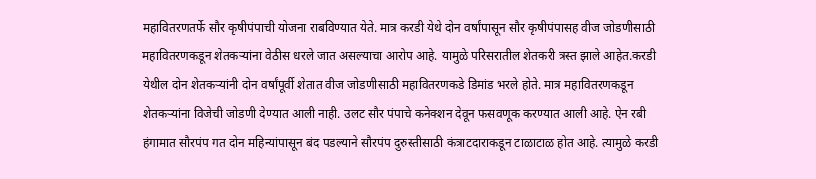महावितरणतर्फे सौर कृषीपंपाची योजना राबविण्यात येते. मात्र करडी येथे दोन वर्षांपासून सौर कृषीपंपासह वीज जोडणीसाठी महावितरणकडून शेतकऱ्यांना वेठीस धरले जात असल्याचा आरोप आहे. यामुळे परिसरातील शेतकरी त्रस्त झाले आहेत.करडी येथील दोन शेतकऱ्यांनी दोन वर्षांपूर्वी शेतात वीज जोडणीसाठी महावितरणकडे डिमांड भरले होते. मात्र महावितरणकडून शेतकऱ्यांना विजेची जोडणी देण्यात आली नाही. उलट सौर पंपाचे कनेक्शन देवून फसवणूक करण्यात आली आहे. ऐन रबी हंगामात सौरपंप गत दोन महिन्यांपासून बंद पडल्याने सौरपंप दुरुस्तीसाठी कंत्राटदाराकडून टाळाटाळ होत आहे. त्यामुळे करडी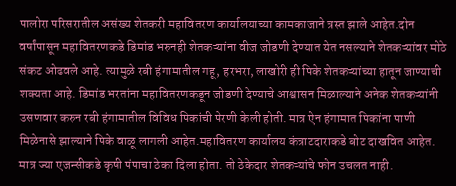पालोरा परिसरातील असंख्य शेतकरी महावितरण कार्यालयाच्या कामकाजाने त्रस्त झाले आहेत.दोन वर्षांपासून महावितरणकडे डिमांड भरुनही शेतकऱ्यांना वीज जोडणी देण्यात येत नसल्याने शेतकऱ्यांवर मोठे संकट ओढवले आहे. त्यामुळे रबी हंगामातील गहू, हरभरा, लाखोरी ही पिके शेतकऱ्यांच्या हातून जाण्याची शक्यता आहे. डिमांड भरतांना महावितरणकडून जोडणी देण्याचे आश्वासन मिळाल्याने अनेक शेतकऱ्यांनी उसणवार करुन रबी हंगामातील विविध पिकांची पेरणी केली होती. मात्र ऐन हंगामात पिकांना पाणी मिळेनासे झाल्याने पिके वाळू लागली आहेत.महावितरण कार्यालय कंत्राटदाराकडे बोट दाखवित आहेत. मात्र ज्या एजन्सीकडे कृषी पंपाचा ठेका दिला होता. तो ठेकेदार शेतकऱ्यांचे फोन उचलत नाही.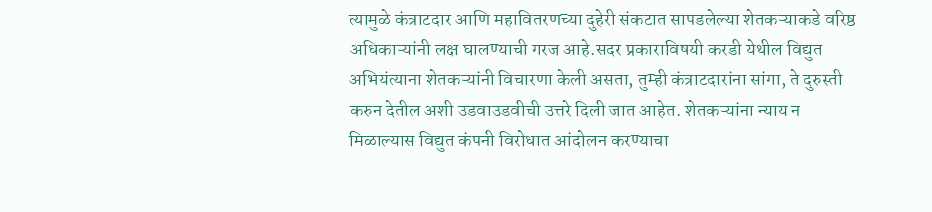त्यामुळे कंत्राटदार आणि महावितरणच्या दुहेरी संकटात सापडलेल्या शेतकऱ्याकडे वरिष्ठ अधिकाऱ्यांनी लक्ष घालण्याची गरज आहे.सदर प्रकाराविषयी करडी येथील विद्युत अभियंत्याना शेतकऱ्यांनी विचारणा केली असता, तुम्ही कंत्राटदारांना सांगा, ते दुरुस्ती करुन देतील अशी उडवाउडवीची उत्तरे दिली जात आहेत. शेतकऱ्यांना न्याय न मिळाल्यास विद्युत कंपनी विरोधात आंदोलन करण्याचा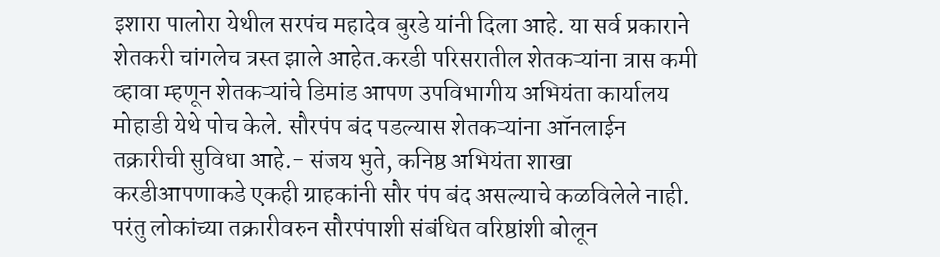इशारा पालोरा येथील सरपंच महादेव बुरडे यांनी दिला आहे. या सर्व प्रकाराने शेतकरी चांगलेच त्रस्त झाले आहेत.करडी परिसरातील शेतकऱ्यांना त्रास कमी व्हावा म्हणून शेतकऱ्यांचे डिमांड आपण उपविभागीय अभियंता कार्यालय मोहाडी येथे पोच केले. सौरपंप बंद पडल्यास शेतकऱ्यांना ऑनलाईन तक्रारीची सुविधा आहे.- संजय भुते, कनिष्ठ अभियंता शाखा करडीआपणाकडे एकही ग्राहकांनी सौर पंप बंद असल्याचे कळविलेले नाही. परंतु लोकांच्या तक्रारीवरुन सौरपंपाशी संबंधित वरिष्ठांशी बोलून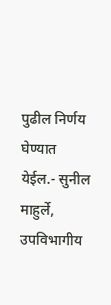पुढील निर्णय घेण्यात येईल.- सुनील माहुर्ले, उपविभागीय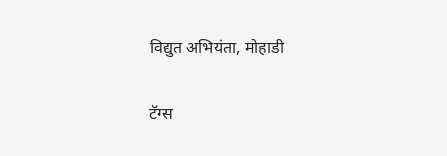विद्युत अभियंता, मोहाडी

टॅग्स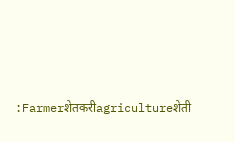:Farmerशेतकरीagricultureशेती